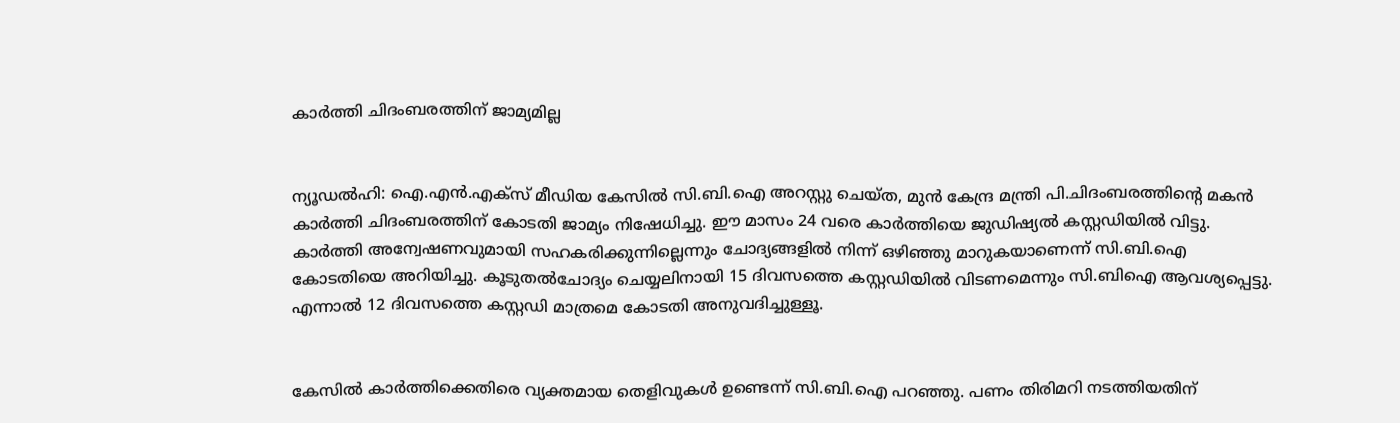കാര്‍ത്തി ചിദംബരത്തിന് ജാമ്യമില്ല


ന്യൂഡല്‍ഹി: ഐ.എന്‍.എക്സ് മീഡിയ കേസില്‍ സി.ബി.ഐ അറസ്റ്റു ചെയ്ത, മുന്‍ കേന്ദ്ര മന്ത്രി പി.ചിദംബരത്തിന്റെ മകന്‍ കാര്‍ത്തി ചിദംബരത്തിന് കോടതി ജാമ്യം നിഷേധിച്ചു. ഈ മാസം 24 വരെ കാര്‍ത്തിയെ ജുഡിഷ്യല്‍ കസ്റ്റഡിയില്‍ വിട്ടു. കാര്‍ത്തി അന്വേഷണവുമായി സഹകരിക്കുന്നില്ലെന്നും ചോദ്യങ്ങളില്‍ നിന്ന് ഒഴിഞ്ഞു മാറുകയാണെന്ന് സി.ബി.ഐ കോടതിയെ അറിയിച്ചു. കൂടുതല്‍ചോദ്യം ചെയ്യലിനായി 15 ദിവസത്തെ കസ്റ്റഡിയില്‍ വിടണമെന്നും സി.ബിഐ ആവശ്യപ്പെട്ടു. എന്നാല്‍ 12 ദിവസത്തെ കസ്റ്റഡി മാത്രമെ കോടതി അനുവദിച്ചുള്ളൂ.


കേസില്‍ കാര്‍ത്തിക്കെതിരെ വ്യക്തമായ തെളിവുകള്‍ ഉണ്ടെന്ന് സി.ബി.ഐ പറഞ്ഞു. പണം തിരിമറി നടത്തിയതിന്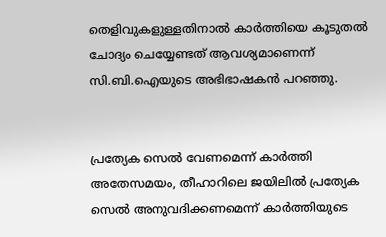തെളിവുകളുള്ളതിനാല്‍ കാര്‍ത്തിയെ കൂടുതല്‍ ചോദ്യം ചെയ്യേണ്ടത് ആവശ്യമാണെന്ന് സി.ബി.ഐയുടെ അഭിഭാഷകന്‍ പറഞ്ഞു.


പ്രത്യേക സെല്‍ വേണമെന്ന് കാര്‍ത്തി
അതേസമയം, തീഹാറിലെ ജയിലില്‍ പ്രത്യേക സെല്‍ അനുവദിക്കണമെന്ന് കാര്‍ത്തിയുടെ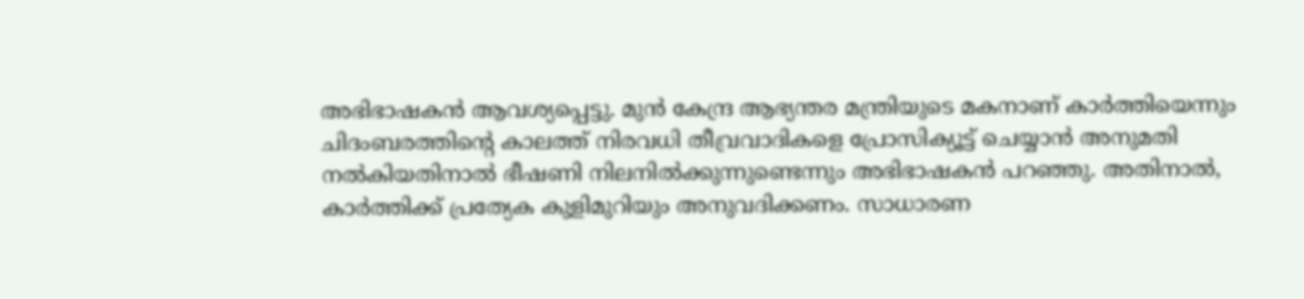അഭിഭാഷകന്‍ ആവശ്യപ്പെട്ടു. മുന്‍ കേന്ദ്ര ആഭ്യന്തര മന്ത്രിയുടെ മകനാണ് കാര്‍ത്തിയെന്നും ചിദംബരത്തിന്റെ കാലത്ത് നിരവധി തീവ്രവാദികളെ പ്രോസിക്യൂട്ട് ചെയ്യാന്‍ അനുമതി നല്‍കിയതിനാല്‍ ഭീഷണി നിലനില്‍ക്കുന്നുണ്ടെന്നും അഭിഭാഷകന്‍ പറഞ്ഞു. അതിനാല്‍, കാര്‍ത്തിക്ക് പ്രത്യേക കുളിമുറിയും അനുവദിക്കണം. സാധാരണ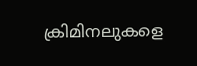ക്രിമിനലുകളെ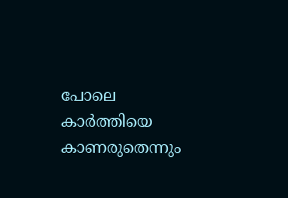പോലെ കാര്‍ത്തിയെ കാണരുതെന്നും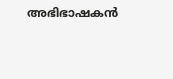അഭിഭാഷകന്‍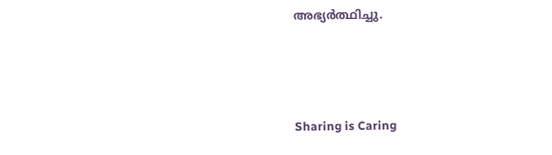അഭ്യര്‍ത്ഥിച്ചു.



Sharing is Caring